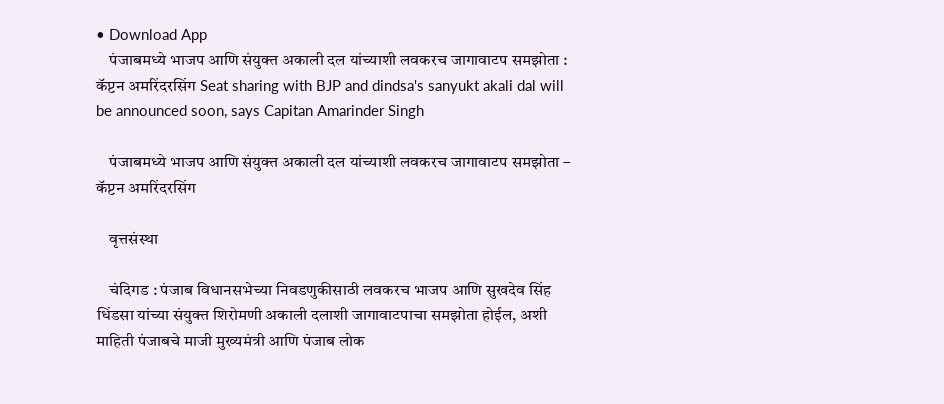• Download App
    पंजाबमध्ये भाजप आणि संयुक्त अकाली दल यांच्याशी लवकरच जागावाटप समझोता : कॅप्टन अमरिंदरसिंग Seat sharing with BJP and dindsa's sanyukt akali dal will be announced soon, says Capitan Amarinder Singh

    पंजाबमध्ये भाजप आणि संयुक्त अकाली दल यांच्याशी लवकरच जागावाटप समझोता – कॅप्टन अमरिंदरसिंग

    वृत्तसंस्था

    चंदिगड : पंजाब विधानसभेच्या निवडणुकीसाठी लवकरच भाजप आणि सुखदेव सिंह धिंडसा यांच्या संयुक्त शिरोमणी अकाली दलाशी जागावाटपाचा समझोता होईल, अशी माहिती पंजाबचे माजी मुख्यमंत्री आणि पंजाब लोक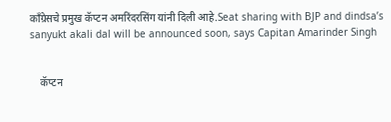काँग्रेसचे प्रमुख कॅप्टन अमरिंदरसिंग यांनी दिली आहे.Seat sharing with BJP and dindsa’s sanyukt akali dal will be announced soon, says Capitan Amarinder Singh


    कॅप्टन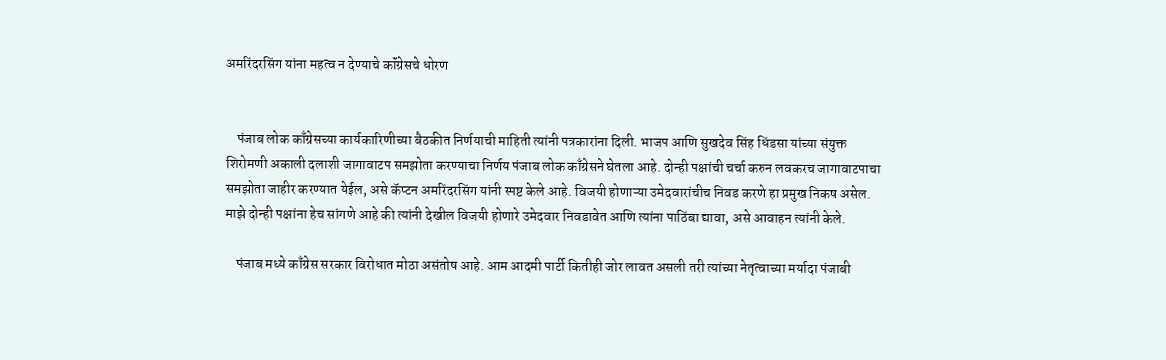अमरिंदरसिंग यांना महत्व न देण्याचे कॉंग्रेसचे धोरण


    पंजाब लोक काँग्रेसच्या कार्यकारिणीच्या बैठकीत निर्णयाची माहिती त्यांनी पत्रकारांना दिली. भाजप आणि सुखदेव सिंह धिंडसा यांच्या संयुक्त शिरोमणी अकाली दलाशी जागावाटप समझोता करण्याचा निर्णय पंजाब लोक काँग्रेसने घेतला आहे. दोन्ही पक्षांची चर्चा करुन लवकरच जागावाटपाचा समझोता जाहीर करण्यात येईल, असे कॅप्टन अमरिंदरसिंग यांनी स्पष्ट केले आहे. विजयी होणाऱ्या उमेदवारांचीच निवड करणे हा प्रमुख निकष असेल. माझे दोन्ही पक्षांना हेच सांगणे आहे की त्यांनी देखील विजयी होणारे उमेदवार निवडावेत आणि त्यांना पाठिंबा द्यावा, असे आवाहन त्यांनी केले.

    पंजाब मध्ये काँग्रेस सरकार विरोधात मोठा असंतोष आहे. आम आदमी पार्टी कितीही जोर लावत असली तरी त्यांच्या नेतृत्वाच्या मर्यादा पंजाबी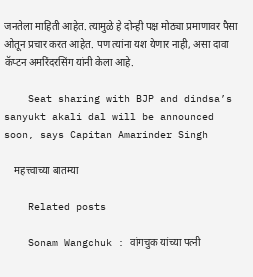जनतेला माहिती आहेत. त्यामुळे हे दोन्ही पक्ष मोठ्या प्रमाणावर पैसा ओतून प्रचार करत आहेत. पण त्यांना यश येणार नाही, असा दावा कॅप्टन अमरिंदरसिंग यांनी केला आहे.

    Seat sharing with BJP and dindsa’s sanyukt akali dal will be announced soon, says Capitan Amarinder Singh

    महत्त्वाच्या बातम्या

    Related posts

    Sonam Wangchuk : वांगचुक यांच्या पत्नी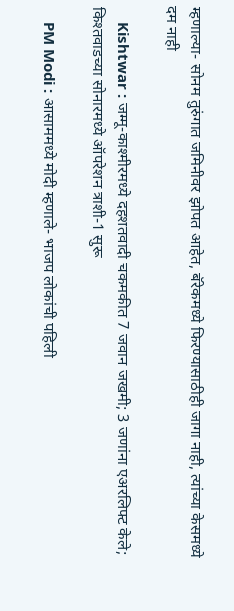म्हणाल्या- सोनम तुरुंगात जमिनीवर झोपत आहेत, बॅरेकमध्ये फिरण्यासाठीही जागा नाही, त्यांच्या केसमध्ये दम नाही

    Kishtwar : जम्मू-काश्मीरमध्ये दहशतवादी चकमकीत 7 जवान जखमी; 3 जणांना एअरलिफ्ट केले; किश्तवाडच्या सोनारमध्ये ऑपरेशन त्राशी-1 सुरू

    PM Modi : आसाममध्ये मोदी म्हणाले- भाजप लोकांची पहिली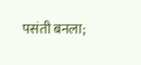पसंती बनला;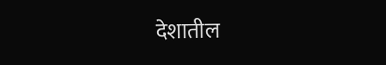देशातील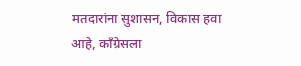मतदारांना सुशासन, विकास हवा आहे, काँग्रेसला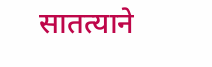सातत्याने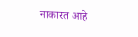नाकारत आहे